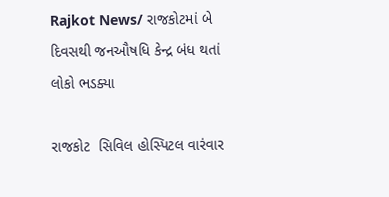Rajkot News/ રાજકોટમાં બે દિવસથી જનઔષધિ કેન્દ્ર બંધ થતાં લોકો ભડક્યા

રાજકોટ  સિવિલ હોસ્પિટલ વારંવાર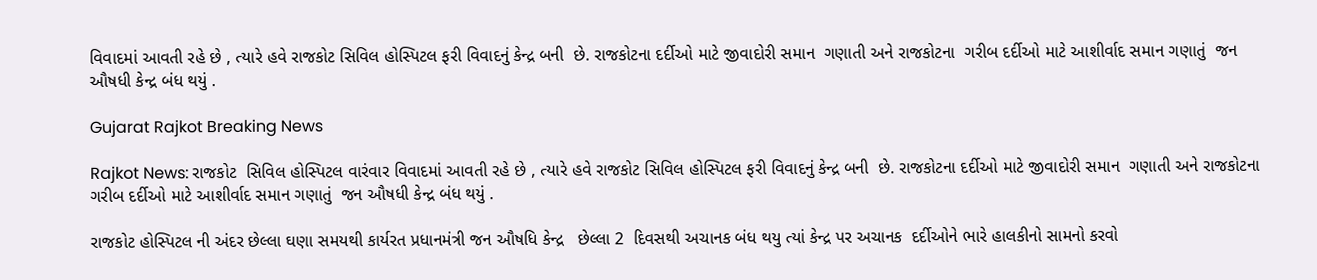વિવાદમાં આવતી રહે છે , ત્યારે હવે રાજકોટ સિવિલ હોસ્પિટલ ફરી વિવાદનું કેન્દ્ર બની  છે. રાજકોટના દર્દીઓ માટે જીવાદોરી સમાન  ગણાતી અને રાજકોટના  ગરીબ દર્દીઓ માટે આશીર્વાદ સમાન ગણાતું  જન ઔષધી કેન્દ્ર બંધ થયું .

Gujarat Rajkot Breaking News

Rajkot News: રાજકોટ  સિવિલ હોસ્પિટલ વારંવાર વિવાદમાં આવતી રહે છે , ત્યારે હવે રાજકોટ સિવિલ હોસ્પિટલ ફરી વિવાદનું કેન્દ્ર બની  છે. રાજકોટના દર્દીઓ માટે જીવાદોરી સમાન  ગણાતી અને રાજકોટના  ગરીબ દર્દીઓ માટે આશીર્વાદ સમાન ગણાતું  જન ઔષધી કેન્દ્ર બંધ થયું .

રાજકોટ હોસ્પિટલ ની અંદર છેલ્લા ઘણા સમયથી કાર્યરત પ્રધાનમંત્રી જન ઔષધિ કેન્દ્ર   છેલ્લા 2  દિવસથી અચાનક બંધ થયુ ત્યાં કેન્દ્ર પર અચાનક  દર્દીઓને ભારે હાલકીનો સામનો કરવો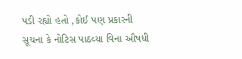પડી રહ્યો હતો ,કોઈ પણ પ્રકારની સૂચના કે નોટિસ પાઠવ્યા વિના ઔષધી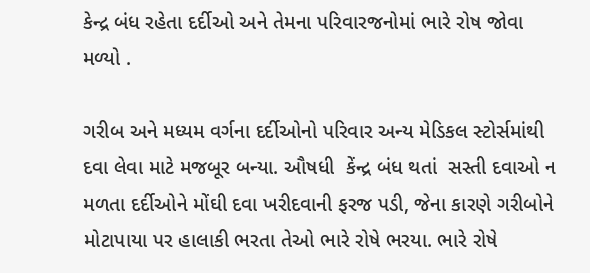કેન્દ્ર બંધ રહેતા દર્દીઓ અને તેમના પરિવારજનોમાં ભારે રોષ જોવા મળ્યો .

ગરીબ અને મધ્યમ વર્ગના દર્દીઓનો પરિવાર અન્ય મેડિકલ સ્ટોર્સમાંથી દવા લેવા માટે મજબૂર બન્યા. ઔષધી  કેંન્દ્ર બંધ થતાં  સસ્તી દવાઓ ન મળતા દર્દીઓને મોંઘી દવા ખરીદવાની ફરજ પડી, જેના કારણે ગરીબોને મોટાપાયા પર હાલાકી ભરતા તેઓ ભારે રોષે ભરયા. ભારે રોષે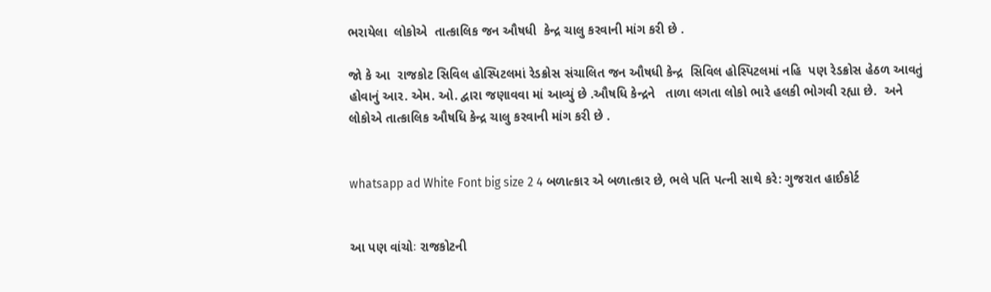ભરાયેલા  લોકોએ  તાત્કાલિક જન ઔષધી  કેન્દ્ર ચાલુ કરવાની માંગ કરી છે .

જો કે આ  રાજકોટ સિવિલ હોસ્પિટલમાં રેડક્રોસ સંચાલિત જન ઔષધી કેન્દ્ર  સિવિલ હોસ્પિટલમાં નહિ  પણ રેડક્રોસ હેઠળ આવતું હોવાનું આર. એમ. ઓ. દ્વારા જણાવવા માં આવ્યું છે .ઔષધિ કેન્દ્રને   તાળા લગતા લોકો ભારે હલકી ભોગવી રહ્યા છે.  અને  લોકોએ તાત્કાલિક ઔષધિ કેન્દ્ર ચાલુ કરવાની માંગ કરી છે .


whatsapp ad White Font big size 2 4 બળાત્કાર એ બળાત્કાર છે, ભલે પતિ પત્ની સાથે કરે: ગુજરાત હાઈકોર્ટ


આ પણ વાંચોઃ રાજકોટની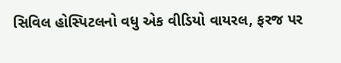સિવિલ હોસ્પિટલનો વધુ એક વીડિયો વાયરલ, ફરજ પર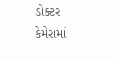ડોક્ટર કેમેરામાં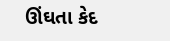ઊંઘતા કેદ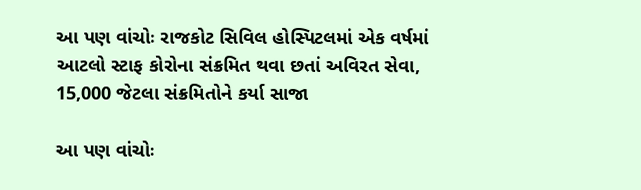આ પણ વાંચોઃ રાજકોટ સિવિલ હોસ્પિટલમાં એક વર્ષમાં આટલો સ્ટાફ કોરોના સંક્રમિત થવા છતાં અવિરત સેવા, 15,000 જેટલા સંક્રમિતોને કર્યા સાજા

આ પણ વાંચોઃ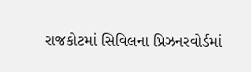રાજકોટમાં સિવિલના પ્રિઝનરવોર્ડમાં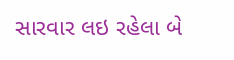સારવાર લઇ રહેલા બે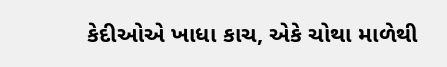કેદીઓએ ખાધા કાચ, એકે ચોથા માળેથી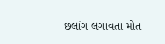છલાંગ લગાવતા મોત